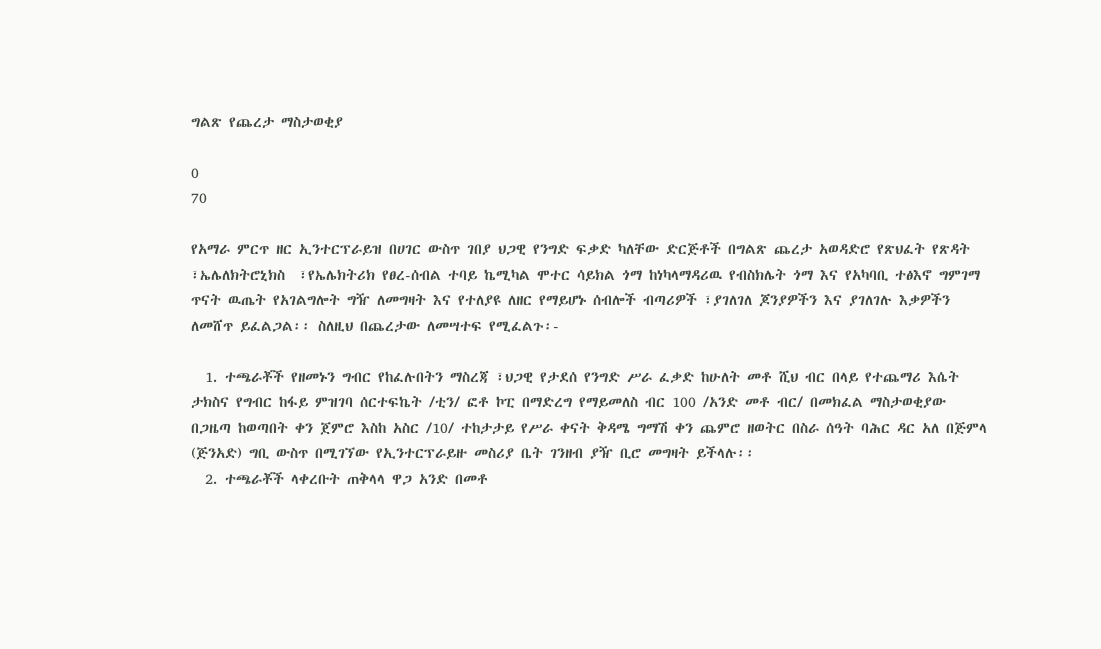ግልጽ የጨረታ ማስታወቂያ

0
70

የአማራ ምርጥ ዘር ኢንተርፕራይዝ በሀገር ውስጥ ገበያ ህጋዊ የንግድ ፍቃድ ካለቸው ድርጅቶች በግልጽ ጨረታ አወዳድሮ የጽህፈት የጽዳት ፣ኤሌለክትሮኒክስ  ፣የኤሌክትሪክ የፀረ-ሰብል ተባይ ኬሚካል ሞተር ሳይክል ጎማ ከነካላማዳሪዉ የብስክሌት ጎማ እና የአካባቢ ተፅእኖ ግምገማ ጥናት ዉጤት የአገልግሎት ግዥ ለመግዛት እና የተለያዩ ለዘር የማይሆኑ ሰብሎች ብጣሪዎች ፣ያገለገለ ጆንያዎችን እና ያገለገሉ እቃዎችን ለመሸጥ ይፈልጋል፡፡ ስለዚህ በጨረታው ለመሣተፍ የሚፈልጉ፡-

  1. ተጫራቾች የዘመኑን ግብር የከፈሉበትን ማስረጃ ፣ህጋዊ የታደሰ የንግድ ሥራ ፈቃድ ከሁለት መቶ ሺህ ብር በላይ የተጨማሪ እሴት ታክስና የግብር ከፋይ ምዝገባ ሰርተፍኬት /ቲን/ ፎቶ ኮፒ በማድረግ የማይመለስ ብር 100 /አንድ መቶ ብር/ በመክፈል ማስታወቂያው በጋዜጣ ከወጣበት ቀን ጀምሮ እስከ አስር /10/ ተከታታይ የሥራ ቀናት ቅዳሜ ግማሽ ቀን ጨምሮ ዘወትር በስራ ሰዓት ባሕር ዳር አለ በጅምላ (ጅንአድ) ግቢ ውስጥ በሚገኘው የኢንተርፕራይዙ መስሪያ ቤት ገንዘብ ያዥ ቢሮ መግዛት ይችላሉ፡፡
  2. ተጫራቾች ላቀረቡት ጠቅላላ ዋጋ አንድ በመቶ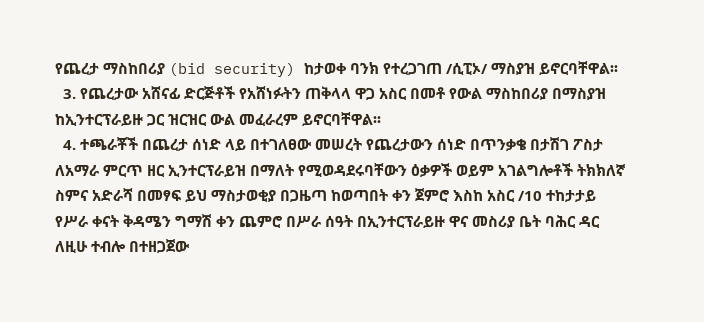የጨረታ ማስከበሪያ (bid security) ከታወቀ ባንክ የተረጋገጠ /ሲፒኦ/ ማስያዝ ይኖርባቸዋል፡፡
  3. የጨረታው አሸናፊ ድርጅቶች የአሸነፉትን ጠቅላላ ዋጋ አስር በመቶ የውል ማስከበሪያ በማስያዝ ከኢንተርፕራይዙ ጋር ዝርዝር ውል መፈራረም ይኖርባቸዋል፡፡
  4. ተጫራቾች በጨረታ ሰነድ ላይ በተገለፀው መሠረት የጨረታውን ሰነድ በጥንቃቄ በታሽገ ፖስታ ለአማራ ምርጥ ዘር ኢንተርፕራይዝ በማለት የሚወዳደሩባቸውን ዕቃዎች ወይም አገልግሎቶች ትክክለኛ ስምና አድራሻ በመፃፍ ይህ ማስታወቂያ በጋዜጣ ከወጣበት ቀን ጀምሮ እስከ አስር /10 ተከታታይ የሥራ ቀናት ቅዳሜን ግማሽ ቀን ጨምሮ በሥራ ሰዓት በኢንተርፕራይዙ ዋና መስሪያ ቤት ባሕር ዳር ለዚሁ ተብሎ በተዘጋጀው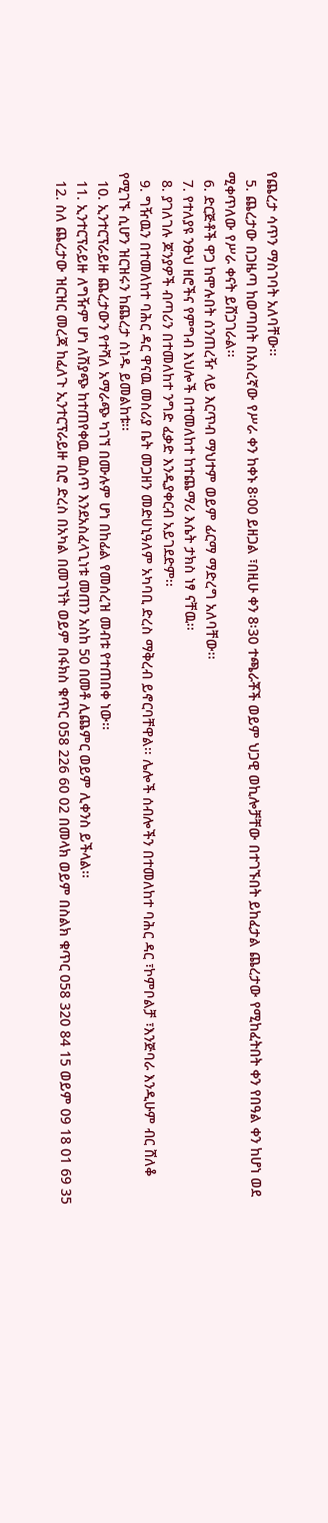የጨረታ ሳጥን ማስገባት አለባቸው፡፡
  5. ጨረታው በጋዜጣ ከወጣበት በአስረኛው የሥራ ቀን ከቀኑ 8፡00 ይዘጋል ፣በዚሁ ቀን 8፡30 ተጫራቾች ወይም ህጋዊ ወኪሎቻቸው በተገኙበት ይከፈታል ጨረታው የሚከፈትበት ቀን የበዓል ቀን ከሆነ ወደ ሚቀጥለው የሥራ ቀናት ይሸጋገራል፡፡
  6. ድርጅቶች ዋጋ ከሞሉበት ሰንጠረዥ ላይ እርጥብ ማህተም ወይም ፊርማ ማድረግ አለባቸው፡፡
  7. የተለያዩ ንፁህ ዘሮችና የምግብ እህሎች በተመለከተ ከተጨማሪ እሴት ታክስ ነፃ ናቸዉ፡፡
  8. ያገለገሉ ጆንያዎች ብጣሪን በተመለከተ ንግድ ፈቃድ እንዲያቀርብ አይገደድም፡፡
  9. ግዥዉን በተመለከተ ባሕር ዳር ዋናዉ መስሪያ ቤት መጋዘን መድሀኒዓለም አካባቢ ድረስ ማቅረብ ይኖርባቸዋል፡፡ ሌሎች ሰብሎችን በተመለከተ ባሕር ዳር ፣ኮምቦልቻ ፣እንጅባራ እንዲሁም ብር ሸለቆ የሚገኙ ሲሆን ዝርዝሩን ከጨረታ ሰነዱ ይመልከቱ፡፡
  10. ኢንተርፕራይዙ ጨረታውን የተሻለ አማራጭ ካገኘ በሙሉም ሆነ በከፊል የመሰረዝ መብቱ የተጠበቀ ነው፡፡
  11. ኢንተርፕራይዙ ለግዥም ሆነ ለሽያጭ ከተጠየቀዉ ዉስጥ እንደአስፈላጊነቱ መጠን አስከ 50 በመቶ ሊጨምር ወይም ሊቀንስ ይችላል፡፡
  12. ስለ ጨረታው ዝርዝር መረጃ ከፈለጉ ኢንተርፕራይዙ ቢሮ ድረስ በአካል በመገኘት ወይም በፋክስ ቁጥር 058 226 60 02 በመላክ ወይም በስልክ ቁጥር 058 320 84 15 ወይም 09 18 01 69 35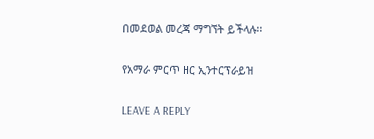በመደወል መረጃ ማግኘት ይችላሉ፡፡

የአማራ ምርጥ ዘር ኢንተርፕራይዝ

LEAVE A REPLY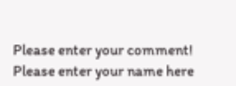Please enter your comment!
Please enter your name here